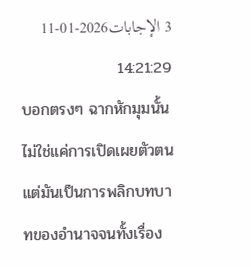3 الإجابات2026-01-11 14:21:29
บอกตรงๆ ฉากหักมุมนั้นไม่ใช่แค่การเปิดเผยตัวตน แต่มันเป็นการพลิกบทบาทของอำนาจจนทั้งเรื่อง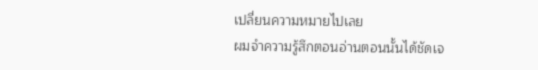เปลี่ยนความหมายไปเลย
ผมจำความรู้สึกตอนอ่านตอนนั้นได้ชัดเจ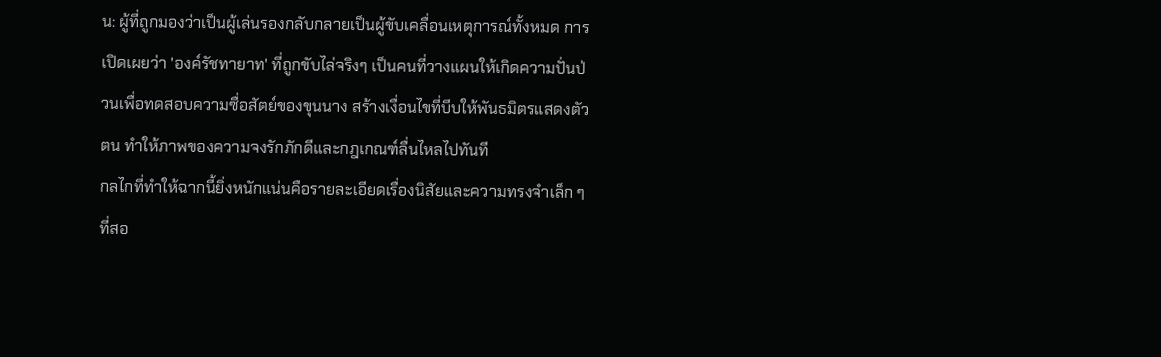น: ผู้ที่ถูกมองว่าเป็นผู้เล่นรองกลับกลายเป็นผู้ขับเคลื่อนเหตุการณ์ทั้งหมด การเปิดเผยว่า 'องค์รัชทายาท' ที่ถูกขับไล่จริงๆ เป็นคนที่วางแผนให้เกิดความปั่นป่วนเพื่อทดสอบความซื่อสัตย์ของขุนนาง สร้างเงื่อนไขที่บีบให้พันธมิตรแสดงตัวตน ทำให้ภาพของความจงรักภักดีและกฎเกณฑ์ลื่นไหลไปทันที
กลไกที่ทำให้ฉากนี้ยิ่งหนักแน่นคือรายละเอียดเรื่องนิสัยและความทรงจำเล็ก ๆ ที่สอ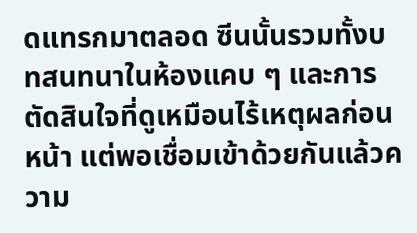ดแทรกมาตลอด ซีนนั้นรวมทั้งบทสนทนาในห้องแคบ ๆ และการตัดสินใจที่ดูเหมือนไร้เหตุผลก่อนหน้า แต่พอเชื่อมเข้าด้วยกันแล้วความ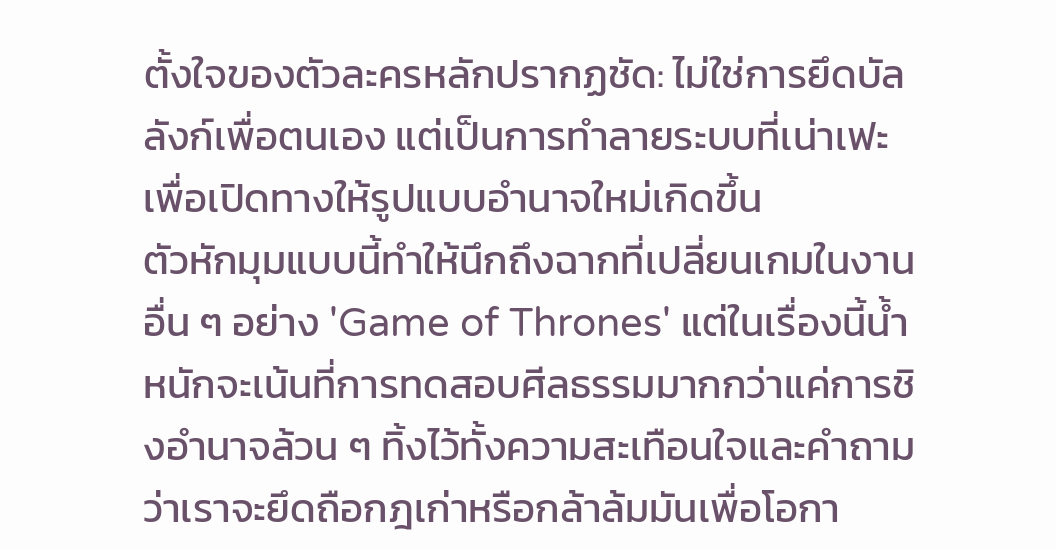ตั้งใจของตัวละครหลักปรากฏชัด: ไม่ใช่การยึดบัลลังก์เพื่อตนเอง แต่เป็นการทำลายระบบที่เน่าเฟะเพื่อเปิดทางให้รูปแบบอำนาจใหม่เกิดขึ้น
ตัวหักมุมแบบนี้ทำให้นึกถึงฉากที่เปลี่ยนเกมในงานอื่น ๆ อย่าง 'Game of Thrones' แต่ในเรื่องนี้น้ำหนักจะเน้นที่การทดสอบศีลธรรมมากกว่าแค่การชิงอำนาจล้วน ๆ ทิ้งไว้ทั้งความสะเทือนใจและคำถามว่าเราจะยึดถือกฎเก่าหรือกล้าล้มมันเพื่อโอกา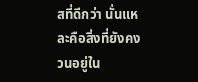สที่ดีกว่า นั่นแหละคือสิ่งที่ยังคงวนอยู่ใน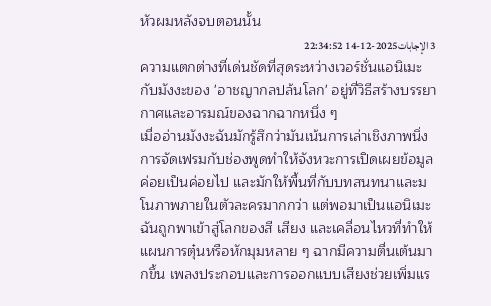หัวผมหลังจบตอนนั้น
3 الإجابات2025-12-14 22:34:52
ความแตกต่างที่เด่นชัดที่สุดระหว่างเวอร์ชั่นแอนิเมะกับมังงะของ 'อาชญากลปล้นโลก' อยู่ที่วิธีสร้างบรรยากาศและอารมณ์ของฉากฉากหนึ่ง ๆ
เมื่ออ่านมังงะฉันมักรู้สึกว่ามันเน้นการเล่าเชิงภาพนิ่ง การจัดเฟรมกับช่องพูดทำให้จังหวะการเปิดเผยข้อมูลค่อยเป็นค่อยไป และมักให้พื้นที่กับบทสนทนาและมโนภาพภายในตัวละครมากกว่า แต่พอมาเป็นแอนิเมะ ฉันถูกพาเข้าสู่โลกของสี เสียง และเคลื่อนไหวที่ทำให้แผนการตุ๋นหรือหักมุมหลาย ๆ ฉากมีความตื่นเต้นมากขึ้น เพลงประกอบและการออกแบบเสียงช่วยเพิ่มแร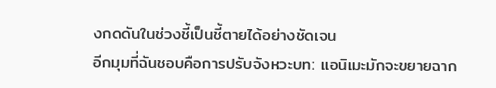งกดดันในช่วงชี้เป็นชี้ตายได้อย่างชัดเจน
อีกมุมที่ฉันชอบคือการปรับจังหวะบท: แอนิเมะมักจะขยายฉาก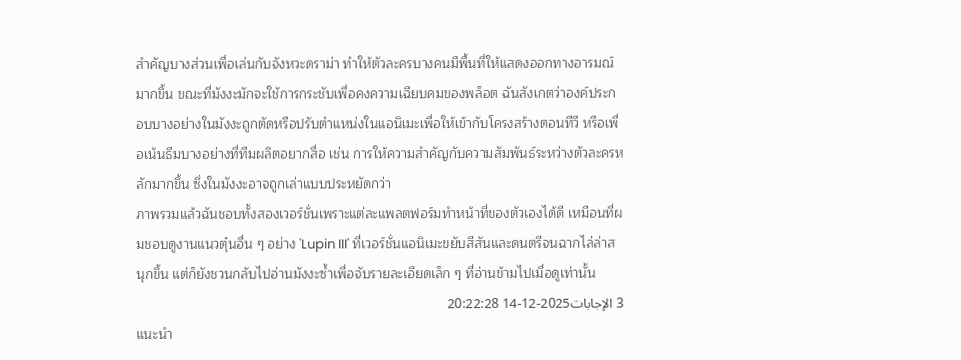สำคัญบางส่วนเพื่อเล่นกับจังหวะดราม่า ทำให้ตัวละครบางคนมีพื้นที่ให้แสดงออกทางอารมณ์มากขึ้น ขณะที่มังงะมักจะใช้การกระชับเพื่อคงความเฉียบคมของพล็อต ฉันสังเกตว่าองค์ประกอบบางอย่างในมังงะถูกตัดหรือปรับตำแหน่งในแอนิเมะเพื่อให้เข้ากับโครงสร้างตอนทีวี หรือเพื่อเน้นธีมบางอย่างที่ทีมผลิตอยากสื่อ เช่น การให้ความสำคัญกับความสัมพันธ์ระหว่างตัวละครหลักมากขึ้น ซึ่งในมังงะอาจถูกเล่าแบบประหยัดกว่า
ภาพรวมแล้วฉันชอบทั้งสองเวอร์ชั่นเพราะแต่ละแพลตฟอร์มทำหน้าที่ของตัวเองได้ดี เหมือนที่ผมชอบดูงานแนวตุ๋นอื่น ๆ อย่าง 'Lupin III' ที่เวอร์ชั่นแอนิเมะขยับสีสันและดนตรีจนฉากไล่ล่าสนุกขึ้น แต่ก็ยังชวนกลับไปอ่านมังงะซ้ำเพื่อจับรายละเอียดเล็ก ๆ ที่อ่านข้ามไปเมื่อดูเท่านั้น
3 الإجابات2025-12-14 20:22:28
แนะนำ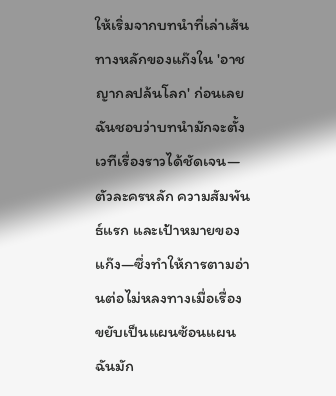ให้เริ่มจากบทนำที่เล่าเส้นทางหลักของแก๊งใน 'อาชญากลปล้นโลก' ก่อนเลย ฉันชอบว่าบทนำมักจะตั้งเวทีเรื่องราวได้ชัดเจน—ตัวละครหลัก ความสัมพันธ์แรก และเป้าหมายของแก๊ง—ซึ่งทำให้การตามอ่านต่อไม่หลงทางเมื่อเรื่องขยับเป็นแผนซ้อนแผน
ฉันมัก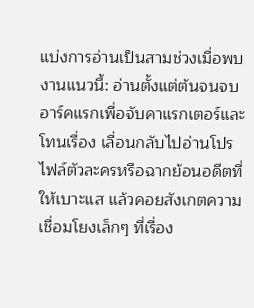แบ่งการอ่านเป็นสามช่วงเมื่อพบงานแนวนี้: อ่านตั้งแต่ต้นจนจบอาร์คแรกเพื่อจับคาแรกเตอร์และโทนเรื่อง เลื่อนกลับไปอ่านโปรไฟล์ตัวละครหรือฉากย้อนอดีตที่ให้เบาะแส แล้วคอยสังเกตความเชื่อมโยงเล็กๆ ที่เรื่อง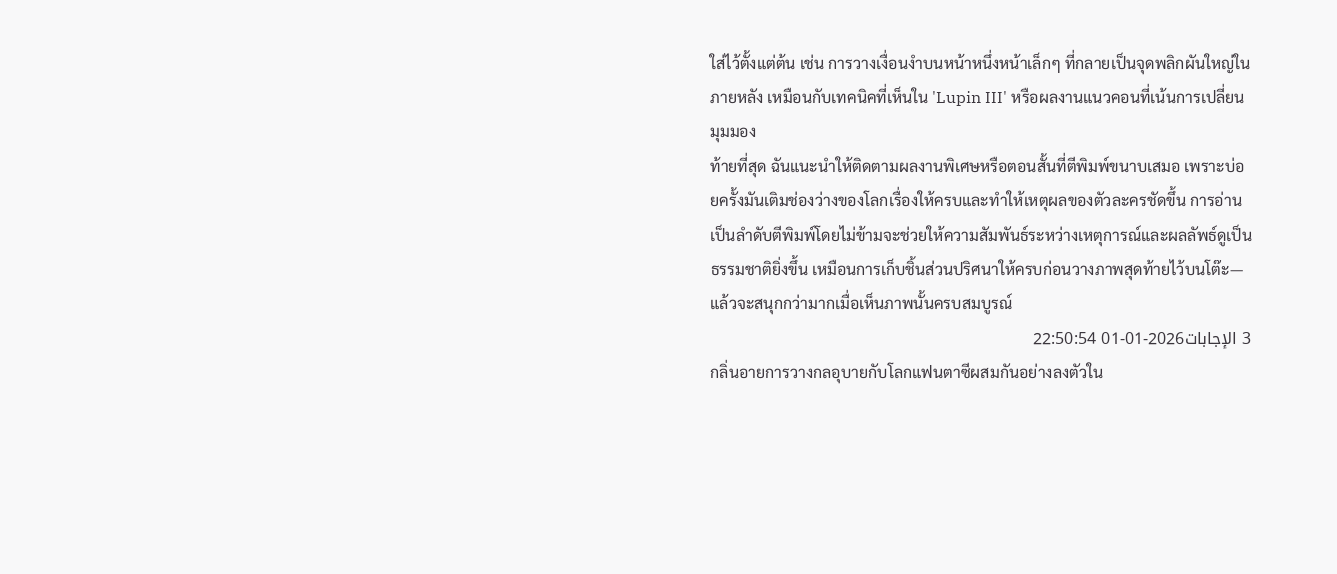ใส่ไว้ตั้งแต่ต้น เช่น การวางเงื่อนงำบนหน้าหนึ่งหน้าเล็กๆ ที่กลายเป็นจุดพลิกผันใหญ่ในภายหลัง เหมือนกับเทคนิคที่เห็นใน 'Lupin III' หรือผลงานแนวคอนที่เน้นการเปลี่ยนมุมมอง
ท้ายที่สุด ฉันแนะนำให้ติดตามผลงานพิเศษหรือตอนสั้นที่ตีพิมพ์ขนาบเสมอ เพราะบ่อยครั้งมันเติมช่องว่างของโลกเรื่องให้ครบและทำให้เหตุผลของตัวละครชัดขึ้น การอ่านเป็นลำดับตีพิมพ์โดยไม่ข้ามจะช่วยให้ความสัมพันธ์ระหว่างเหตุการณ์และผลลัพธ์ดูเป็นธรรมชาติยิ่งขึ้น เหมือนการเก็บชิ้นส่วนปริศนาให้ครบก่อนวางภาพสุดท้ายไว้บนโต๊ะ—แล้วจะสนุกกว่ามากเมื่อเห็นภาพนั้นครบสมบูรณ์
3 الإجابات2026-01-01 22:50:54
กลิ่นอายการวางกลอุบายกับโลกแฟนตาซีผสมกันอย่างลงตัวใน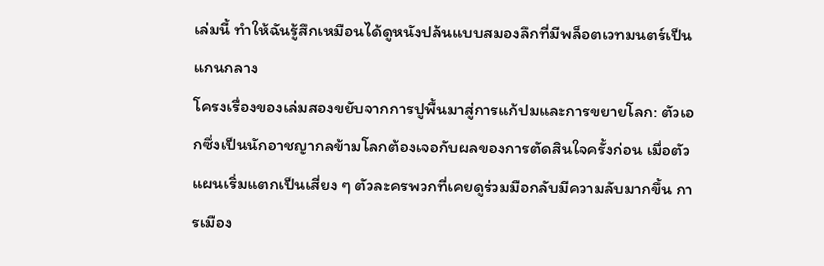เล่มนี้ ทำให้ฉันรู้สึกเหมือนได้ดูหนังปล้นแบบสมองลึกที่มีพล็อตเวทมนตร์เป็นแกนกลาง
โครงเรื่องของเล่มสองขยับจากการปูพื้นมาสู่การแก้ปมและการขยายโลก: ตัวเอกซึ่งเป็นนักอาชญากลข้ามโลกต้องเจอกับผลของการตัดสินใจครั้งก่อน เมื่อตัวแผนเริ่มแตกเป็นเสี่ยง ๆ ตัวละครพวกที่เคยดูร่วมมือกลับมีความลับมากขึ้น การเมือง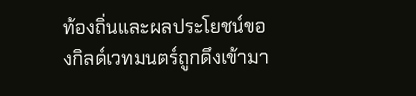ท้องถิ่นและผลประโยชน์ของกิลด์เวทมนตร์ถูกดึงเข้ามา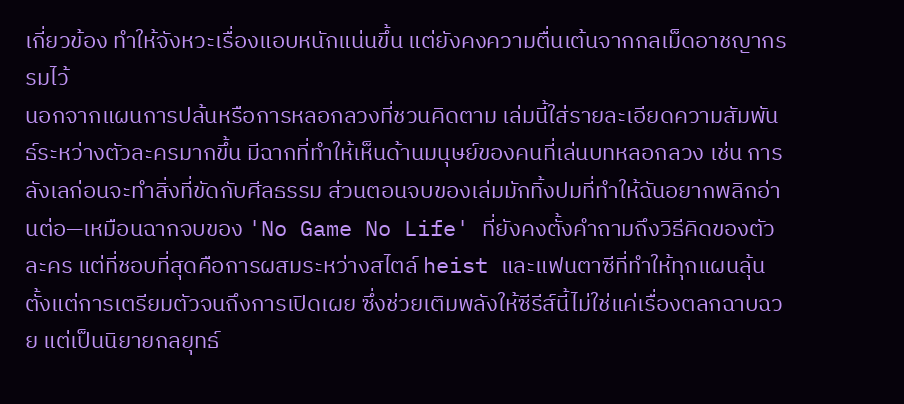เกี่ยวข้อง ทำให้จังหวะเรื่องแอบหนักแน่นขึ้น แต่ยังคงความตื่นเต้นจากกลเม็ดอาชญากรรมไว้
นอกจากแผนการปล้นหรือการหลอกลวงที่ชวนคิดตาม เล่มนี้ใส่รายละเอียดความสัมพันธ์ระหว่างตัวละครมากขึ้น มีฉากที่ทำให้เห็นด้านมนุษย์ของคนที่เล่นบทหลอกลวง เช่น การลังเลก่อนจะทำสิ่งที่ขัดกับศีลธรรม ส่วนตอนจบของเล่มมักทิ้งปมที่ทำให้ฉันอยากพลิกอ่านต่อ—เหมือนฉากจบของ 'No Game No Life' ที่ยังคงตั้งคำถามถึงวิธีคิดของตัวละคร แต่ที่ชอบที่สุดคือการผสมระหว่างสไตล์ heist และแฟนตาซีที่ทำให้ทุกแผนลุ้นตั้งแต่การเตรียมตัวจนถึงการเปิดเผย ซึ่งช่วยเติมพลังให้ซีรีส์นี้ไม่ใช่แค่เรื่องตลกฉาบฉวย แต่เป็นนิยายกลยุทธ์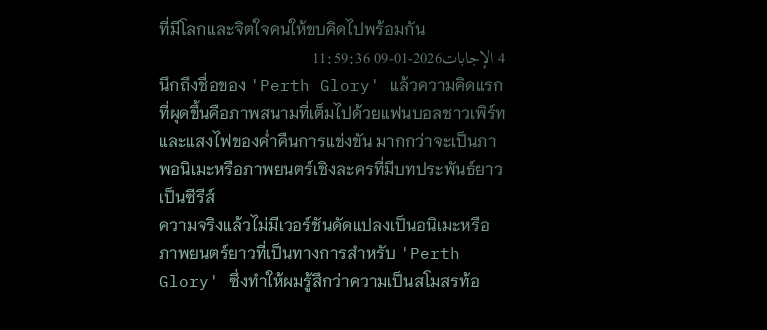ที่มีโลกและจิตใจคนให้ขบคิดไปพร้อมกัน
4 الإجابات2026-01-09 11:59:36
นึกถึงชื่อของ 'Perth Glory' แล้วความคิดแรกที่ผุดขึ้นคือภาพสนามที่เต็มไปด้วยแฟนบอลชาวเพิร์ทและแสงไฟของค่ำคืนการแข่งขัน มากกว่าจะเป็นภาพอนิเมะหรือภาพยนตร์เชิงละครที่มีบทประพันธ์ยาวเป็นซีรีส์
ความจริงแล้วไม่มีเวอร์ชันดัดแปลงเป็นอนิเมะหรือภาพยนตร์ยาวที่เป็นทางการสำหรับ 'Perth Glory' ซึ่งทำให้ผมรู้สึกว่าความเป็นสโมสรท้อ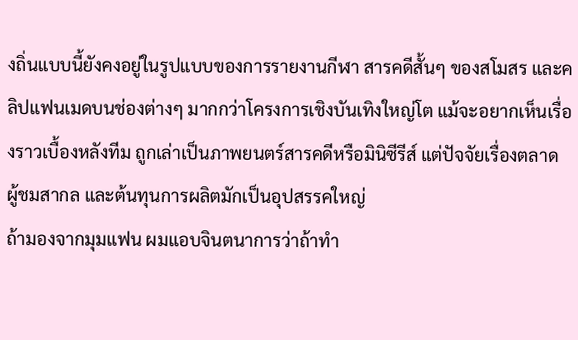งถิ่นแบบนี้ยังคงอยู่ในรูปแบบของการรายงานกีฬา สารคดีสั้นๆ ของสโมสร และคลิปแฟนเมดบนช่องต่างๆ มากกว่าโครงการเชิงบันเทิงใหญ่โต แม้จะอยากเห็นเรื่องราวเบื้องหลังทีม ถูกเล่าเป็นภาพยนตร์สารคดีหรือมินิซีรีส์ แต่ปัจจัยเรื่องตลาด ผู้ชมสากล และต้นทุนการผลิตมักเป็นอุปสรรคใหญ่
ถ้ามองจากมุมแฟน ผมแอบจินตนาการว่าถ้าทำ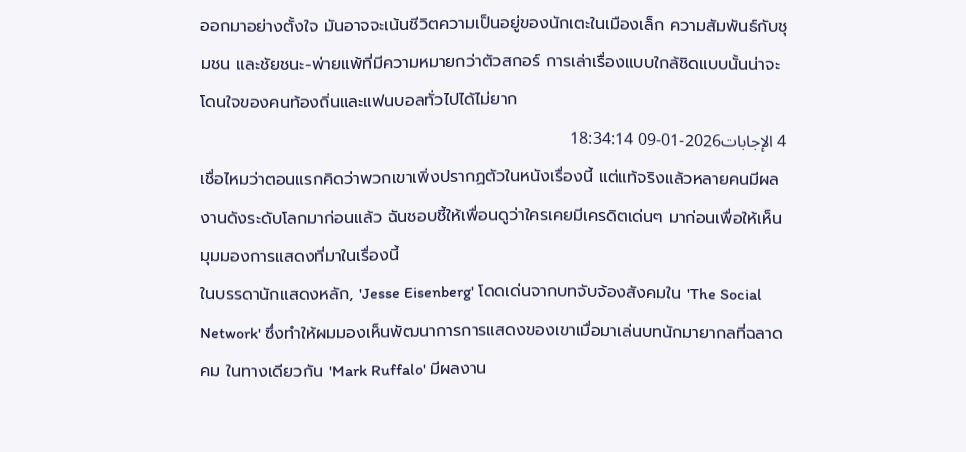ออกมาอย่างตั้งใจ มันอาจจะเน้นชีวิตความเป็นอยู่ของนักเตะในเมืองเล็ก ความสัมพันธ์กับชุมชน และชัยชนะ-พ่ายแพ้ที่มีความหมายกว่าตัวสกอร์ การเล่าเรื่องแบบใกล้ชิดแบบนั้นน่าจะโดนใจของคนท้องถิ่นและแฟนบอลทั่วไปได้ไม่ยาก
4 الإجابات2026-01-09 18:34:14
เชื่อไหมว่าตอนแรกคิดว่าพวกเขาเพิ่งปรากฏตัวในหนังเรื่องนี้ แต่แท้จริงแล้วหลายคนมีผลงานดังระดับโลกมาก่อนแล้ว ฉันชอบชี้ให้เพื่อนดูว่าใครเคยมีเครดิตเด่นๆ มาก่อนเพื่อให้เห็นมุมมองการแสดงที่มาในเรื่องนี้
ในบรรดานักแสดงหลัก, 'Jesse Eisenberg' โดดเด่นจากบทจับจ้องสังคมใน 'The Social Network' ซึ่งทำให้ผมมองเห็นพัฒนาการการแสดงของเขาเมื่อมาเล่นบทนักมายากลที่ฉลาดคม ในทางเดียวกัน 'Mark Ruffalo' มีผลงาน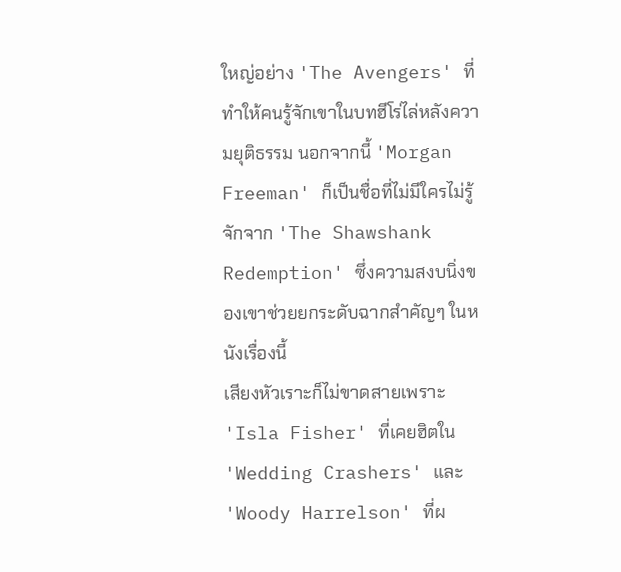ใหญ่อย่าง 'The Avengers' ที่ทำให้คนรู้จักเขาในบทฮีโร่ไล่หลังความยุติธรรม นอกจากนี้ 'Morgan Freeman' ก็เป็นชื่อที่ไม่มีใครไม่รู้จักจาก 'The Shawshank Redemption' ซึ่งความสงบนิ่งของเขาช่วยยกระดับฉากสำคัญๆ ในหนังเรื่องนี้
เสียงหัวเราะก็ไม่ขาดสายเพราะ 'Isla Fisher' ที่เคยฮิตใน 'Wedding Crashers' และ 'Woody Harrelson' ที่ผ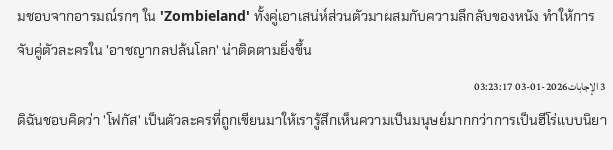มชอบจากอารมณ์รกๆ ใน 'Zombieland' ทั้งคู่เอาเสน่ห์ส่วนตัวมาผสมกับความลึกลับของหนัง ทำให้การจับคู่ตัวละครใน 'อาชญากลปล้นโลก' น่าติดตามยิ่งขึ้น
3 الإجابات2026-01-03 03:23:17
ดิฉันชอบคิดว่า 'โฟกัส' เป็นตัวละครที่ถูกเขียนมาให้เรารู้สึกเห็นความเป็นมนุษย์มากกว่าการเป็นฮีโร่แบบนิยา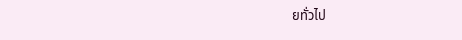ยทั่วไป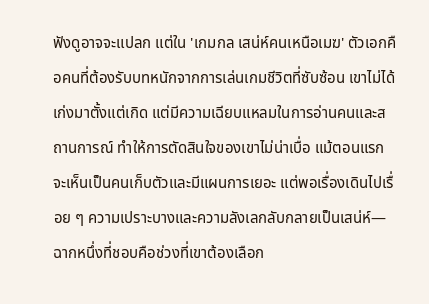ฟังดูอาจจะแปลก แต่ใน 'เกมกล เสน่ห์คนเหนือเมฆ' ตัวเอกคือคนที่ต้องรับบทหนักจากการเล่นเกมชีวิตที่ซับซ้อน เขาไม่ได้เก่งมาตั้งแต่เกิด แต่มีความเฉียบแหลมในการอ่านคนและสถานการณ์ ทำให้การตัดสินใจของเขาไม่น่าเบื่อ แม้ตอนแรกจะเห็นเป็นคนเก็บตัวและมีแผนการเยอะ แต่พอเรื่องเดินไปเรื่อย ๆ ความเปราะบางและความลังเลกลับกลายเป็นเสน่ห์—ฉากหนึ่งที่ชอบคือช่วงที่เขาต้องเลือก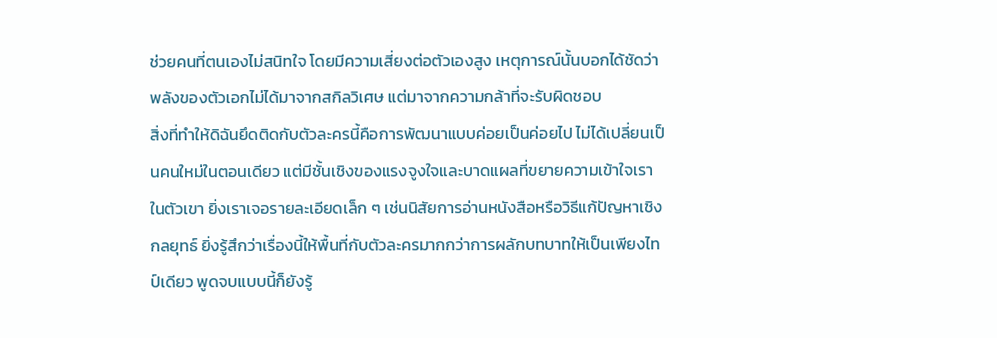ช่วยคนที่ตนเองไม่สนิทใจ โดยมีความเสี่ยงต่อตัวเองสูง เหตุการณ์นั้นบอกได้ชัดว่าพลังของตัวเอกไม่ได้มาจากสกิลวิเศษ แต่มาจากความกล้าที่จะรับผิดชอบ
สิ่งที่ทำให้ดิฉันยึดติดกับตัวละครนี้คือการพัฒนาแบบค่อยเป็นค่อยไป ไม่ได้เปลี่ยนเป็นคนใหม่ในตอนเดียว แต่มีชั้นเชิงของแรงจูงใจและบาดแผลที่ขยายความเข้าใจเราในตัวเขา ยิ่งเราเจอรายละเอียดเล็ก ๆ เช่นนิสัยการอ่านหนังสือหรือวิธีแก้ปัญหาเชิงกลยุทธ์ ยิ่งรู้สึกว่าเรื่องนี้ให้พื้นที่กับตัวละครมากกว่าการผลักบทบาทให้เป็นเพียงไทป์เดียว พูดจบแบบนี้ก็ยังรู้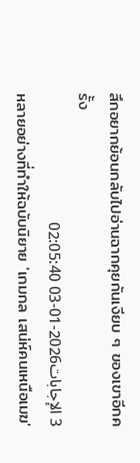สึกอยากย้อนกลับไปอ่านฉากคุยกันเงียบ ๆ ของเขาอีกครั้ง
3 الإجابات2026-01-03 02:05:40
หลายอย่างที่ทำให้ฉบับนิยาย 'เกมกล เสน่ห์คนเหนือเมฆ'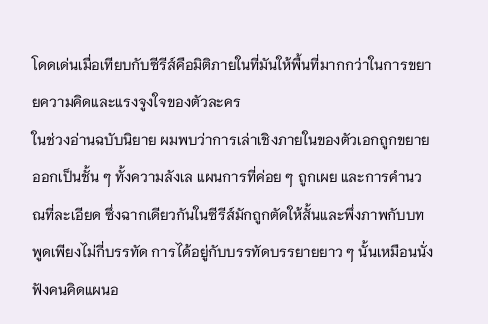โดดเด่นเมื่อเทียบกับซีรีส์คือมิติภายในที่มันให้พื้นที่มากกว่าในการขยายความคิดและแรงจูงใจของตัวละคร
ในช่วงอ่านฉบับนิยาย ผมพบว่าการเล่าเชิงภายในของตัวเอกถูกขยายออกเป็นชั้น ๆ ทั้งความลังเล แผนการที่ค่อย ๆ ถูกเผย และการคำนวณที่ละเอียด ซึ่งฉากเดียวกันในซีรีส์มักถูกตัดให้สั้นและพึ่งภาพกับบทพูดเพียงไม่กี่บรรทัด การได้อยู่กับบรรทัดบรรยายยาว ๆ นั้นเหมือนนั่งฟังคนคิดแผนอ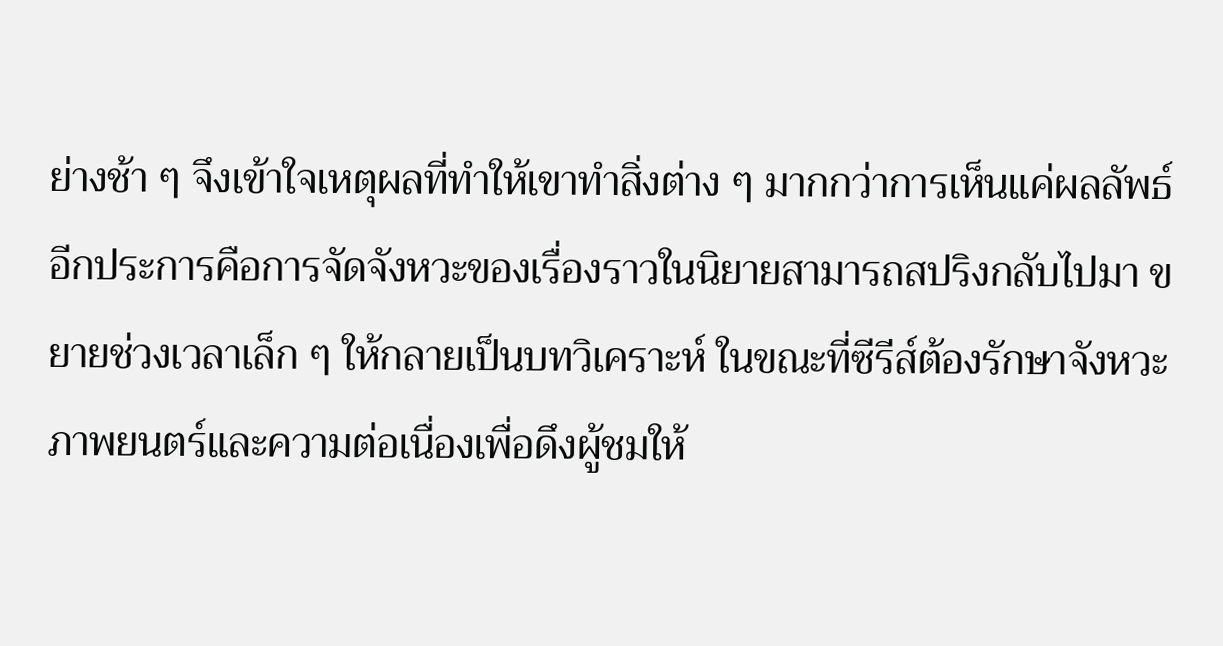ย่างช้า ๆ จึงเข้าใจเหตุผลที่ทำให้เขาทำสิ่งต่าง ๆ มากกว่าการเห็นแค่ผลลัพธ์
อีกประการคือการจัดจังหวะของเรื่องราวในนิยายสามารถสปริงกลับไปมา ขยายช่วงเวลาเล็ก ๆ ให้กลายเป็นบทวิเคราะห์ ในขณะที่ซีรีส์ต้องรักษาจังหวะภาพยนตร์และความต่อเนื่องเพื่อดึงผู้ชมให้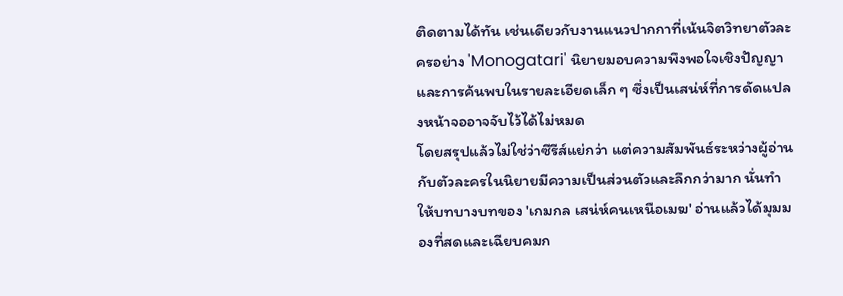ติดตามได้ทัน เช่นเดียวกับงานแนวปากกาที่เน้นจิตวิทยาตัวละครอย่าง 'Monogatari' นิยายมอบความพึงพอใจเชิงปัญญาและการค้นพบในรายละเอียดเล็ก ๆ ซึ่งเป็นเสน่ห์ที่การดัดแปลงหน้าจออาจจับไว้ได้ไม่หมด
โดยสรุปแล้วไม่ใช่ว่าซีรีส์แย่กว่า แต่ความสัมพันธ์ระหว่างผู้อ่านกับตัวละครในนิยายมีความเป็นส่วนตัวและลึกกว่ามาก นั่นทำให้บทบางบทของ 'เกมกล เสน่ห์คนเหนือเมฆ' อ่านแล้วได้มุมมองที่สดและเฉียบคมก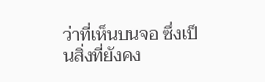ว่าที่เห็นบนจอ ซึ่งเป็นสิ่งที่ยังคง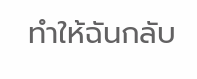ทำให้ฉันกลับ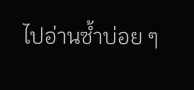ไปอ่านซ้ำบ่อย ๆ